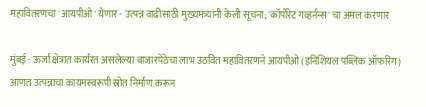महावितरणचा 'आयपीओ' येणार - उत्पन्न वाढीसाठी मुख्यमंत्र्यांनी केली सूचना; 'कॉर्पोरेट गव्हर्नन्स' चा अंमल करणार

मुंबई : ऊर्जा क्षेत्रात कार्यरत असलेल्या बाजारपेठेचा लाभ उठवित महावितरणने आयपीओ (इनिशियल पब्लिक ऑफरिंग) आणत उत्पन्नाचा कायमस्वरूपी स्रोत निर्माण करून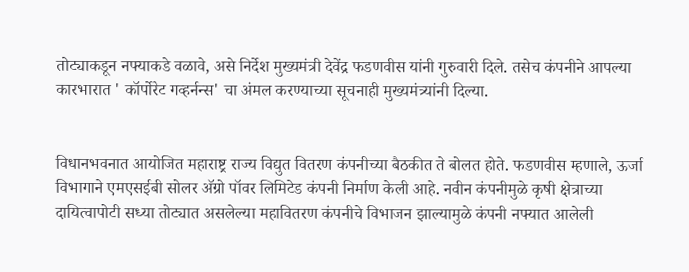तोट्याकडून नफ्याकडे वळावे, असे निर्देश मुख्यमंत्री देवेंद्र फडणवीस यांनी गुरुवारी दिले. तसेच कंपनीने आपल्या कारभारात ' कॉर्पोरेट गव्हर्नन्स' चा अंमल करण्याच्या सूचनाही मुख्यमंत्र्यांनी दिल्या.


विधानभवनात आयोजित महाराष्ट्र राज्य विद्युत वितरण कंपनीच्या बैठकीत ते बोलत होते. फडणवीस म्हणाले, ऊर्जा विभागाने एमएसईबी सोलर अ‍ॅग्रो पॉवर लिमिटेड कंपनी निर्माण केली आहे. नवीन कंपनीमुळे कृषी क्षेत्राच्या दायित्वापोटी सध्या तोट्यात असलेल्या महावितरण कंपनीचे विभाजन झाल्यामुळे कंपनी नफ्यात आलेली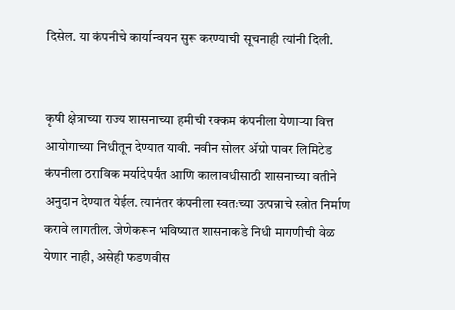दिसेल. या कंपनीचे कार्यान्वयन सुरू करण्याची सूचनाही त्यांनी दिली.


कृषी क्षेत्राच्या राज्य शासनाच्या हमीची रक्कम कंपनीला येणाऱ्या वित्त आयोगाच्या निधीतून देण्यात यावी. नवीन सोलर ॲग्रो पावर लिमिटेड कंपनीला ठराविक मर्यादेपर्यंत आणि कालावधीसाठी शासनाच्या वतीने अनुदान देण्यात येईल. त्यानंतर कंपनीला स्वतःच्या उत्पन्नाचे स्त्रोत निर्माण करावे लागतील. जेणेकरून भविष्यात शासनाकडे निधी मागणीची वेळ येणार नाही, असेही फडणवीस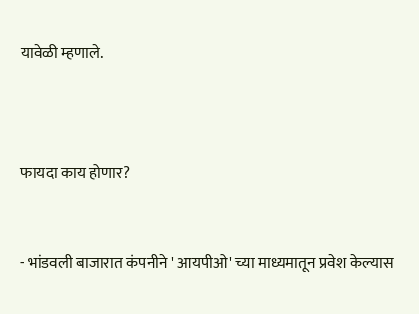यावेळी म्हणाले.



फायदा काय होणार?


- भांडवली बाजारात कंपनीने ' आयपीओ' च्या माध्यमातून प्रवेश केल्यास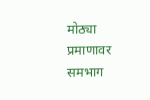मोठ्या प्रमाणावर समभाग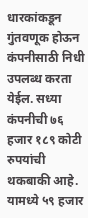धारकांकडून गुंतवणूक होऊन कंपनीसाठी निधी उपलब्ध करता येईल. सध्या कंपनीची ७६ हजार १८९ कोटी रुपयांची थकबाकी आहे. यामध्ये ५९ हजार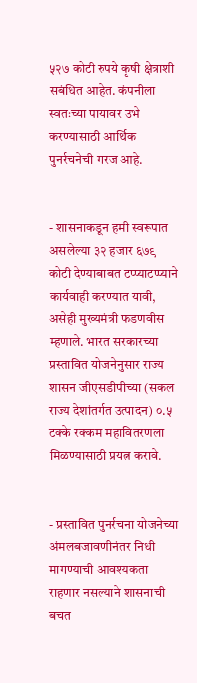५२७ कोटी रुपये कृषी क्षेत्राशी सबंधित आहेत. कंपनीला स्वतःच्या पायावर उभे करण्यासाठी आर्थिक पुनर्रचनेची गरज आहे.


- शासनाकडून हमी स्वरूपात असलेल्या ३२ हजार ६७९ कोटी देण्याबाबत टप्प्याटप्प्याने कार्यवाही करण्यात यावी, असेही मुख्यमंत्री फडणवीस म्हणाले. भारत सरकारच्या प्रस्तावित योजनेनुसार राज्य शासन जीएसडीपीच्या (सकल राज्य देशांतर्गत उत्पादन) ०.५ टक्के रक्कम महावितरणला मिळण्यासाठी प्रयत्न करावे.


- प्रस्तावित पुनर्रचना योजनेच्या अंमलबजावणीनंतर निधी मागण्याची आवश्यकता राहणार नसल्याने शासनाची बचत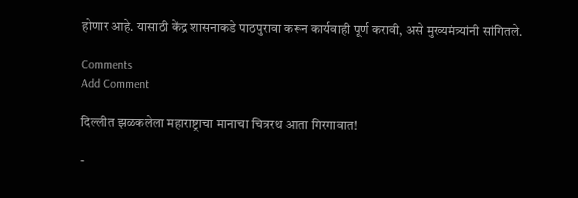होणार आहे. यासाठी केंद्र शासनाकडे पाठपुरावा करून कार्यवाही पूर्ण करावी, असे मुख्यमंत्र्यांनी सांगितले.

Comments
Add Comment

दिल्लीत झळकलेला महाराष्ट्राचा मानाचा चित्ररथ आता गिरगावात!

-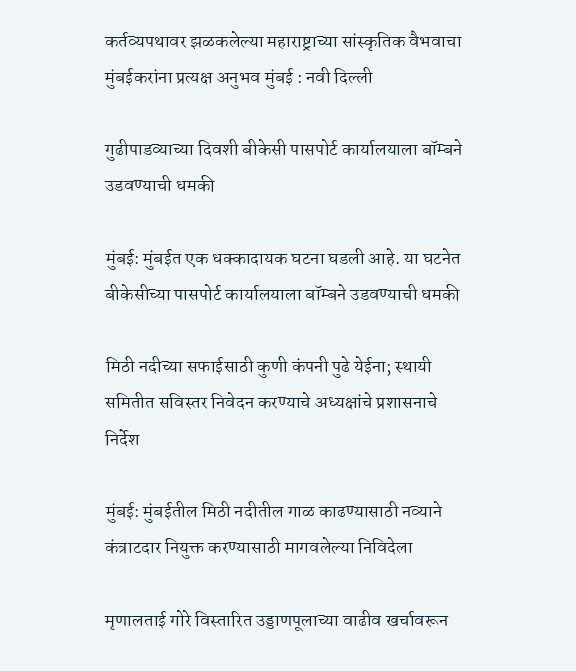कर्तव्यपथावर झळकलेल्या महाराष्ट्राच्या सांस्कृतिक वैभवाचा मुंबईकरांना प्रत्यक्ष अनुभव मुंबई : नवी दिल्ली

गुढीपाडव्याच्या दिवशी बीकेसी पासपोर्ट कार्यालयाला बॉम्बने उडवण्याची धमकी

मुंबई: मुंबईत एक धक्कादायक घटना घडली आहे. या घटनेत बीकेसीच्या पासपोर्ट कार्यालयाला बॉम्बने उडवण्याची धमकी

मिठी नदीच्या सफाईसाठी कुणी कंपनी पुढे येईना; स्थायी समितीत सविस्तर निवेदन करण्याचे अध्यक्षांचे प्रशासनाचे निर्देश

मुंबई: मुंबईतील मिठी नदीतील गाळ काढण्यासाठी नव्याने कंत्राटदार नियुक्त करण्यासाठी मागवलेल्या निविदेला

मृणालताई गोरे विस्तारित उड्डाणपूलाच्या वाढीव खर्चावरून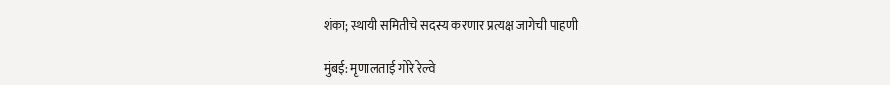शंका; स्थायी समितीचे सदस्य करणार प्रत्यक्ष जागेची पाहणी

मुंबई: मृणालताई गोरे रेल्वे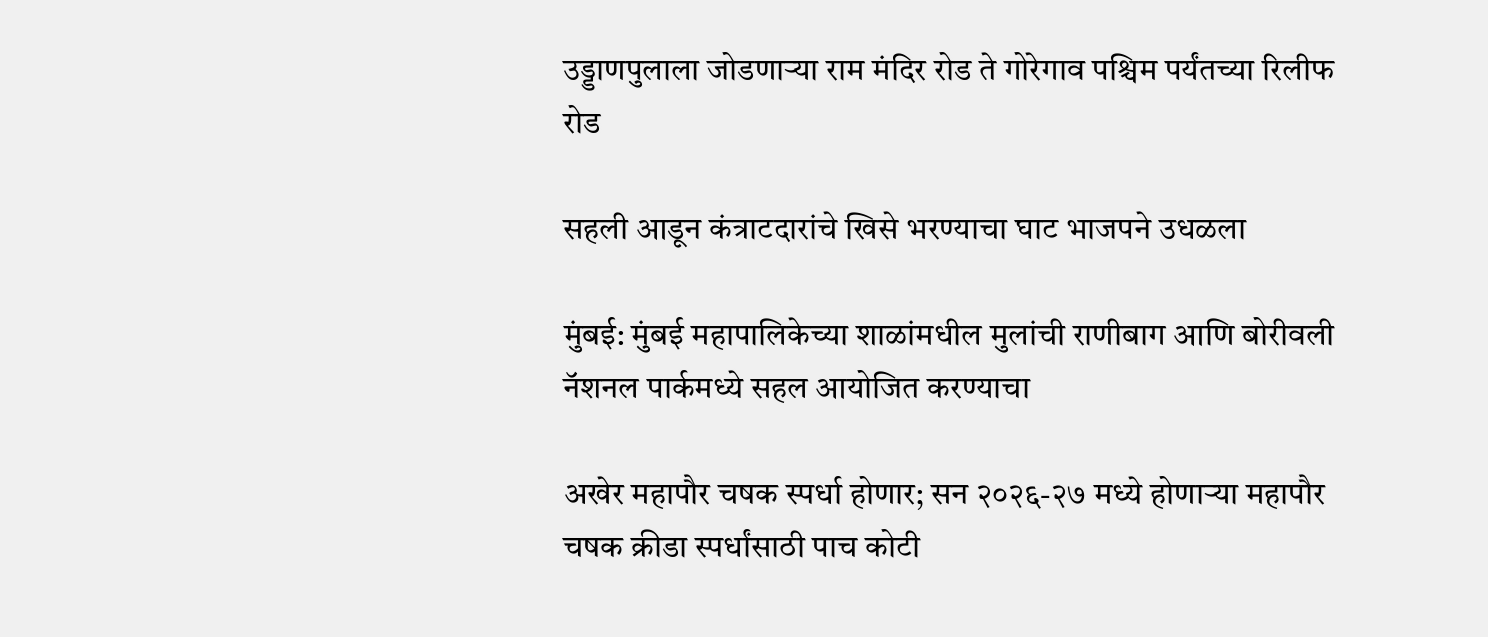उड्डाणपुलाला जोडणाऱ्या राम मंदिर रोड ते गोरेगाव पश्चिम पर्यंतच्या रिलीफ रोड

सहली आडून कंत्राटदारांचे खिसे भरण्याचा घाट भाजपने उधळला

मुंबई: मुंबई महापालिकेच्या शाळांमधील मुलांची राणीबाग आणि बोरीवली नॅशनल पार्कमध्ये सहल आयोजित करण्याचा

अखेर महापौर चषक स्पर्धा होणार; सन २०२६-२७ मध्ये होणाऱ्या महापौर चषक क्रीडा स्पर्धांसाठी पाच कोटी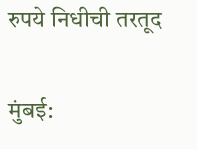रुपये निधीची तरतूद

मुंबई: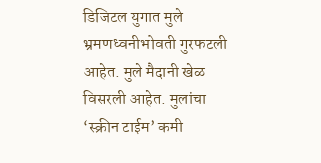डिजिटल युगात मुले भ्रमणध्वनीभोवती गुरफटली आहेत. मुले मैदानी खेळ विसरली आहेत. मुलांचा ‘स्क्रीन टाईम’ कमी